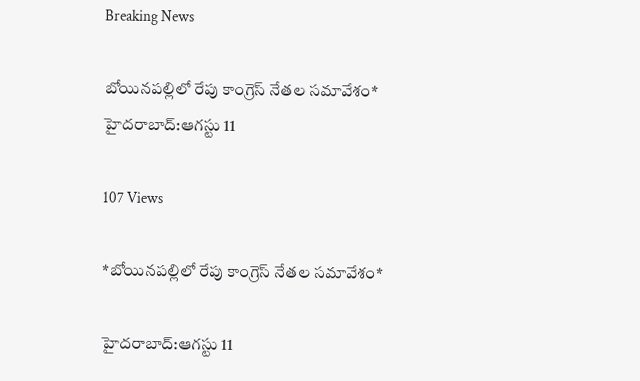Breaking News

బోయినపల్లిలో రేపు కాంగ్రెస్ నేతల సమావేశం* హైదరాబాద్:ఆగస్టు 11

107 Views

*బోయినపల్లిలో రేపు కాంగ్రెస్ నేతల సమావేశం*

హైదరాబాద్:ఆగస్టు 11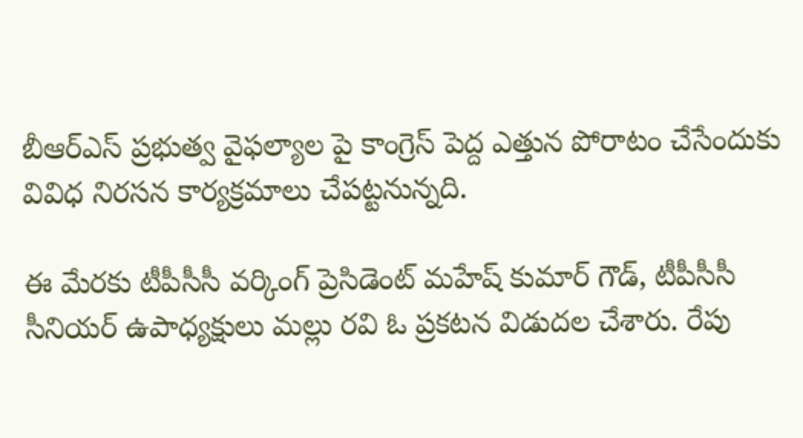బీఆర్ఎస్ ప్రభుత్వ వైఫల్యాల పై కాంగ్రెస్ పెద్ద ఎత్తున పోరాటం చేసేందుకు వివిధ నిరసన కార్యక్రమాలు చేపట్టనున్నది.

ఈ మేరకు టీపీసీసీ వర్కింగ్ ప్రెసిడెంట్ మహేష్ కుమార్ గౌడ్, టీపీసీసీ సీనియర్ ఉపాధ్యక్షులు మల్లు రవి ఓ ప్రకటన విడుదల చేశారు. రేపు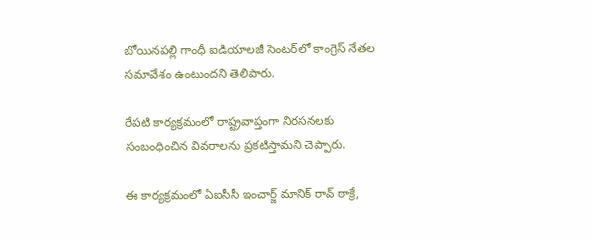బోయినపల్లి గాంధీ ఐడియాలజీ సెంటర్‌లో కాంగ్రెస్ నేతల సమావేశం ఉంటుందని తెలిపారు.

రేపటి కార్యక్రమంలో రాష్ట్రవాప్తంగా నిరసనలకు సంబంధించిన వివరాలను ప్రకటిస్తామని చెప్పారు.

ఈ కార్యక్రమంలో ఏఐసీసీ ఇంచార్జ్ మానిక్‌ రావ్ ఠాక్రే,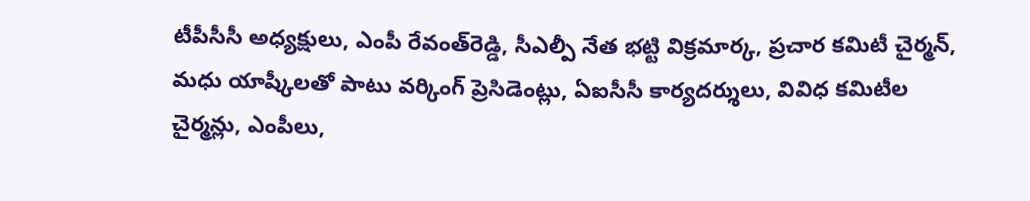టీపీసీసీ అధ్యక్షులు, ఎంపీ రేవంత్‌రెడ్డి, సీఎల్పీ నేత భట్టి విక్రమార్క, ప్రచార కమిటీ చైర్మన్, మధు యాష్కీలతో పాటు వర్కింగ్ ప్రెసిడెంట్లు, ఏఐసీసీ కార్యదర్శులు, వివిధ కమిటీల చైర్మన్లు, ఎంపీలు,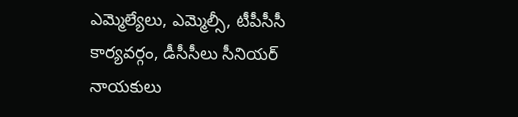ఎమ్మెల్యేలు, ఎమ్మెల్సీ, టీపీసీసీ కార్యవర్గం, డీసీసీలు సీనియర్ నాయకులు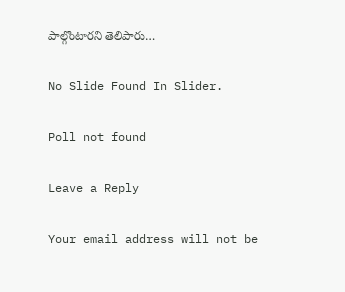పాల్గొంటారని తెలిపారు…

No Slide Found In Slider.

Poll not found

Leave a Reply

Your email address will not be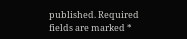published. Required fields are marked *